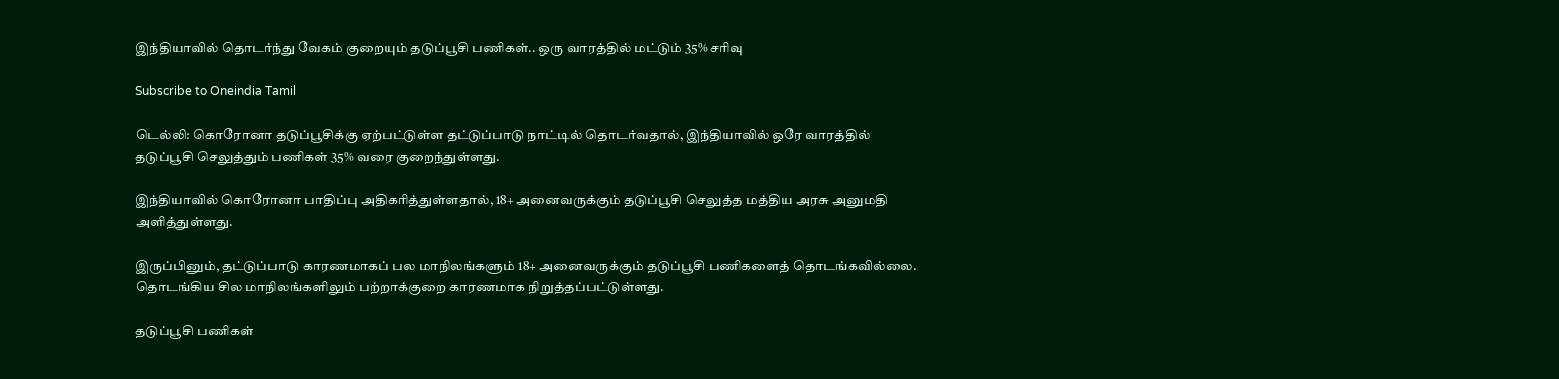இந்தியாவில் தொடர்ந்து வேகம் குறையும் தடுப்பூசி பணிகள்.. ஒரு வாரத்தில் மட்டும் 35% சரிவு

Subscribe to Oneindia Tamil

டெல்லி: கொரோனா தடுப்பூசிக்கு ஏற்பட்டுள்ள தட்டுப்பாடு நாட்டில் தொடர்வதால், இந்தியாவில் ஒரே வாரத்தில் தடுப்பூசி செலுத்தும் பணிகள் 35% வரை குறைந்துள்ளது.

இந்தியாவில் கொரோனா பாதிப்பு அதிகரித்துள்ளதால், 18+ அனைவருக்கும் தடுப்பூசி செலுத்த மத்திய அரசு அனுமதி அளித்துள்ளது.

இருப்பினும், தட்டுப்பாடு காரணமாகப் பல மாநிலங்களும் 18+ அனைவருக்கும் தடுப்பூசி பணிகளைத் தொடங்கவில்லை. தொடங்கிய சில மாநிலங்களிலும் பற்றாக்குறை காரணமாக நிறுத்தப்பட்டுள்ளது.

தடுப்பூசி பணிகள்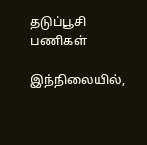தடுப்பூசி பணிகள்

இந்நிலையில்,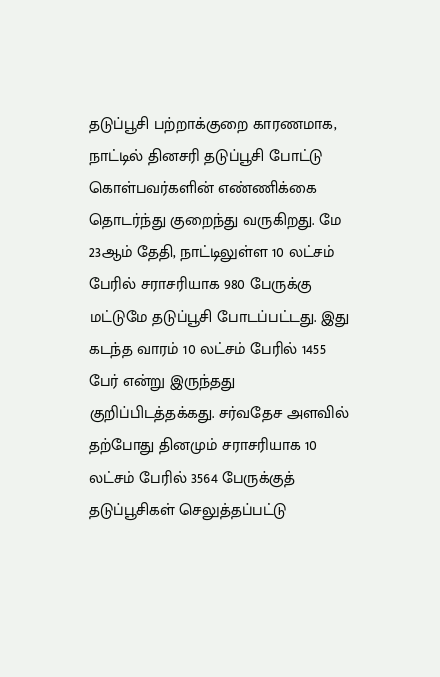தடுப்பூசி பற்றாக்குறை காரணமாக, நாட்டில் தினசரி தடுப்பூசி போட்டு கொள்பவர்களின் எண்ணிக்கை தொடர்ந்து குறைந்து வருகிறது. மே 23ஆம் தேதி, நாட்டிலுள்ள 10 லட்சம் பேரில் சராசரியாக 980 பேருக்கு மட்டுமே தடுப்பூசி போடப்பட்டது. இது கடந்த வாரம் 10 லட்சம் பேரில் 1455 பேர் என்று இருந்தது குறிப்பிடத்தக்கது. சர்வதேச அளவில் தற்போது தினமும் சராசரியாக 10 லட்சம் பேரில் 3564 பேருக்குத் தடுப்பூசிகள் செலுத்தப்பட்டு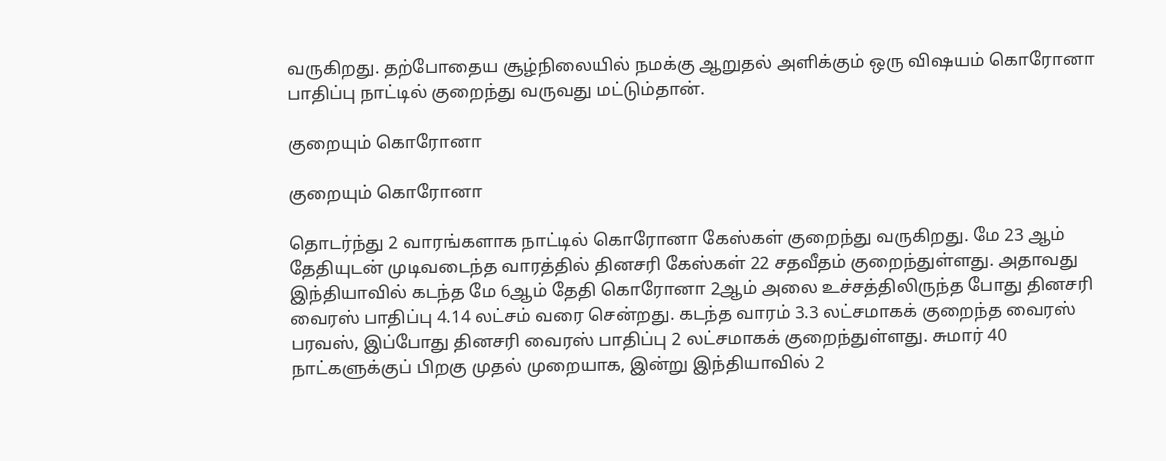வருகிறது. தற்போதைய சூழ்நிலையில் நமக்கு ஆறுதல் அளிக்கும் ஒரு விஷயம் கொரோனா பாதிப்பு நாட்டில் குறைந்து வருவது மட்டும்தான்.

குறையும் கொரோனா

குறையும் கொரோனா

தொடர்ந்து 2 வாரங்களாக நாட்டில் கொரோனா கேஸ்கள் குறைந்து வருகிறது. மே 23 ஆம் தேதியுடன் முடிவடைந்த வாரத்தில் தினசரி கேஸ்கள் 22 சதவீதம் குறைந்துள்ளது. அதாவது இந்தியாவில் கடந்த மே 6ஆம் தேதி கொரோனா 2ஆம் அலை உச்சத்திலிருந்த போது தினசரி வைரஸ் பாதிப்பு 4.14 லட்சம் வரை சென்றது. கடந்த வாரம் 3.3 லட்சமாகக் குறைந்த வைரஸ் பரவஸ், இப்போது தினசரி வைரஸ் பாதிப்பு 2 லட்சமாகக் குறைந்துள்ளது. சுமார் 40 நாட்களுக்குப் பிறகு முதல் முறையாக, இன்று இந்தியாவில் 2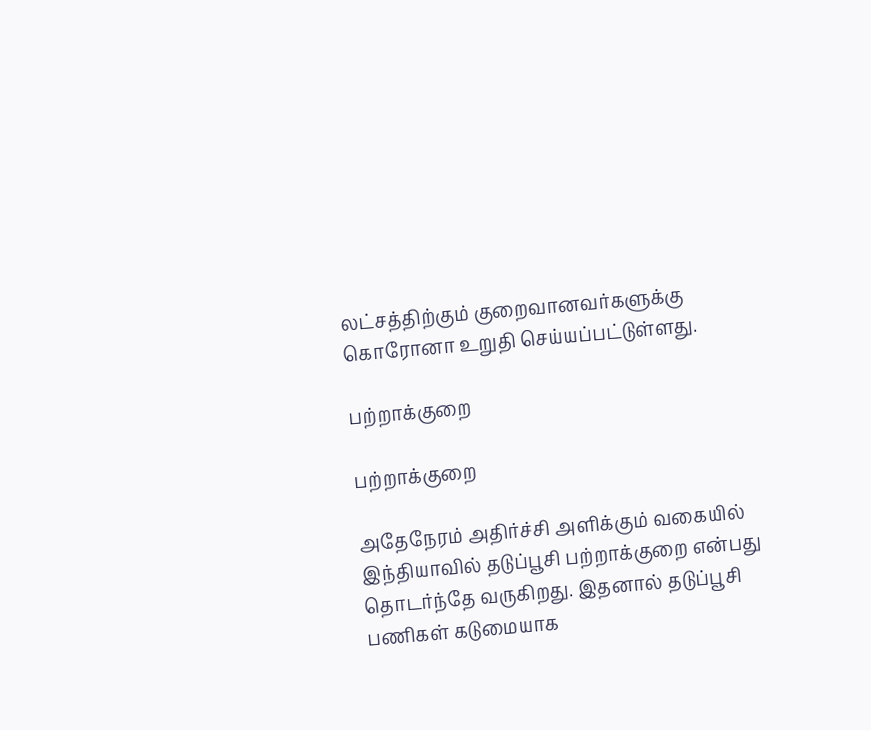லட்சத்திற்கும் குறைவானவர்களுக்கு கொரோனா உறுதி செய்யப்பட்டுள்ளது.

பற்றாக்குறை

பற்றாக்குறை

அதேநேரம் அதிர்ச்சி அளிக்கும் வகையில் இந்தியாவில் தடுப்பூசி பற்றாக்குறை என்பது தொடர்ந்தே வருகிறது. இதனால் தடுப்பூசி பணிகள் கடுமையாக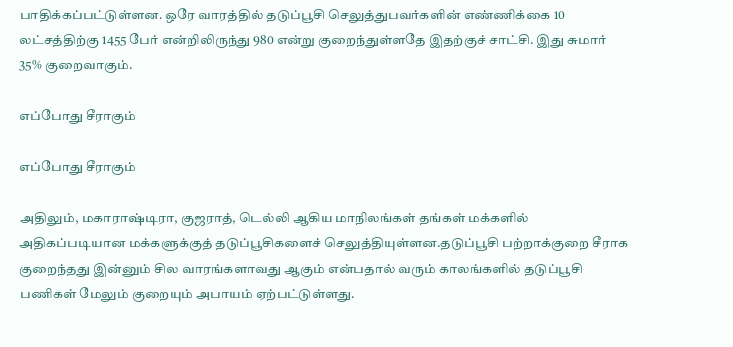பாதிக்கப்பட்டுள்ளன. ஒரே வாரத்தில் தடுப்பூசி செலுத்துபவர்களின் எண்ணிக்கை 10 லட்சத்திற்கு 1455 பேர் என்றிலிருந்து 980 என்று குறைந்துள்ளதே இதற்குச் சாட்சி. இது சுமார் 35% குறைவாகும்.

எப்போது சீராகும்

எப்போது சீராகும்

அதிலும், மகாராஷ்டிரா, குஜராத், டெல்லி ஆகிய மாநிலங்கள் தங்கள் மக்களில் அதிகப்படியான மக்களுக்குத் தடுப்பூசிகளைச் செலுத்தியுள்ளன.தடுப்பூசி பற்றாக்குறை சீராக குறைந்தது இன்னும் சில வாரங்களாவது ஆகும் என்பதால் வரும் காலங்களில் தடுப்பூசி பணிகள் மேலும் குறையும் அபாயம் ஏற்பட்டுள்ளது.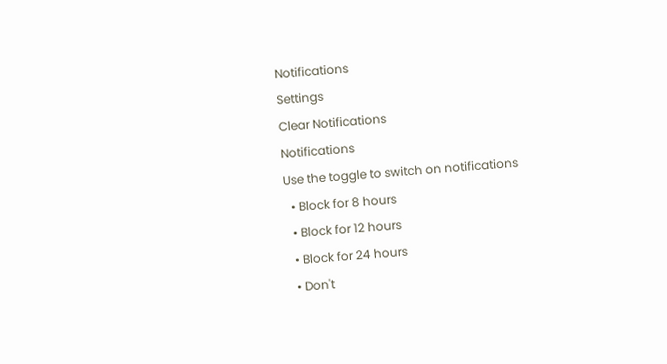Notifications
Settings
Clear Notifications
Notifications
Use the toggle to switch on notifications
  • Block for 8 hours
  • Block for 12 hours
  • Block for 24 hours
  • Don't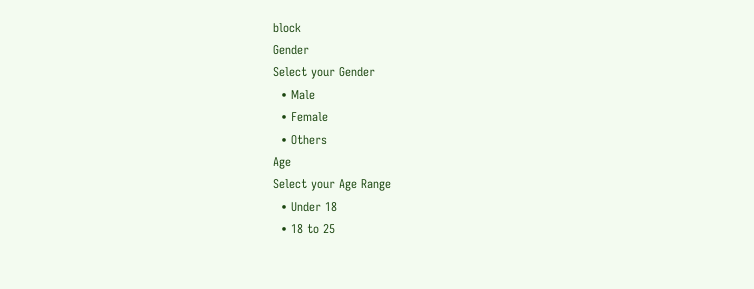block
Gender
Select your Gender
  • Male
  • Female
  • Others
Age
Select your Age Range
  • Under 18
  • 18 to 25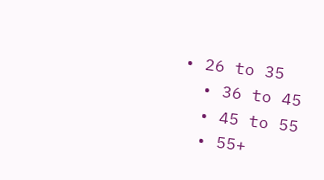• 26 to 35
  • 36 to 45
  • 45 to 55
  • 55+